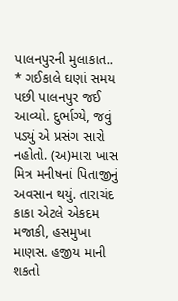પાલનપુરની મુલાકાત..
* ગઈકાલે ઘણાં સમય પછી પાલનપુર જઈ આવ્યો. દુર્ભાગ્યે, જવું પડ્યું એ પ્રસંગ સારો નહોતો. (અ)મારા ખાસ મિત્ર મનીષનાં પિતાજીનું અવસાન થયું. તારાચંદ કાકા એટલે એકદમ મજાકી, હસમુખા માણસ. હજીય માની શકતો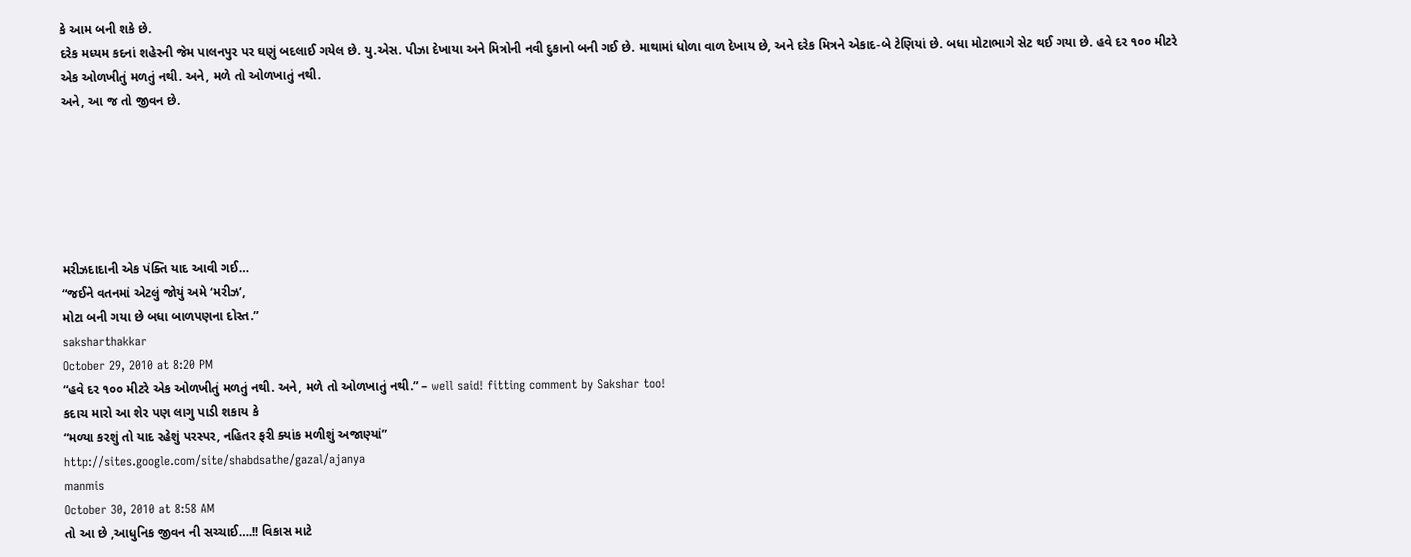કે આમ બની શકે છે.
દરેક મધ્યમ કદનાં શહેરની જેમ પાલનપુર પર ઘણું બદલાઈ ગયેલ છે. યુ.એસ. પીઝા દેખાયા અને મિત્રોની નવી દુકાનો બની ગઈ છે. માથામાં ધોળા વાળ દેખાય છે, અને દરેક મિત્રને એકાદ-બે ટેણિયાં છે. બધા મોટાભાગે સેટ થઈ ગયા છે. હવે દર ૧૦૦ મીટરે એક ઓળખીતું મળતું નથી. અને, મળે તો ઓળખાતું નથી.
અને, આ જ તો જીવન છે.






મરીઝદાદાની એક પંક્તિ યાદ આવી ગઈ…
“જઈને વતનમાં એટલું જોયું અમે ‘મરીઝ’,
મોટા બની ગયા છે બધા બાળપણના દોસ્ત.”
saksharthakkar
October 29, 2010 at 8:20 PM
“હવે દર ૧૦૦ મીટરે એક ઓળખીતું મળતું નથી. અને, મળે તો ઓળખાતું નથી.” – well said! fitting comment by Sakshar too!
કદાચ મારો આ શેર પણ લાગુ પાડી શકાય કે
“મળ્યા કરશું તો યાદ રહેશું પરસ્પર, નહિતર ફરી ક્યાંક મળીશું અજાણ્યાં”
http://sites.google.com/site/shabdsathe/gazal/ajanya
manmis
October 30, 2010 at 8:58 AM
તો આ છે ,આધુનિક જીવન ની સચ્ચાઈ….!! વિકાસ માટે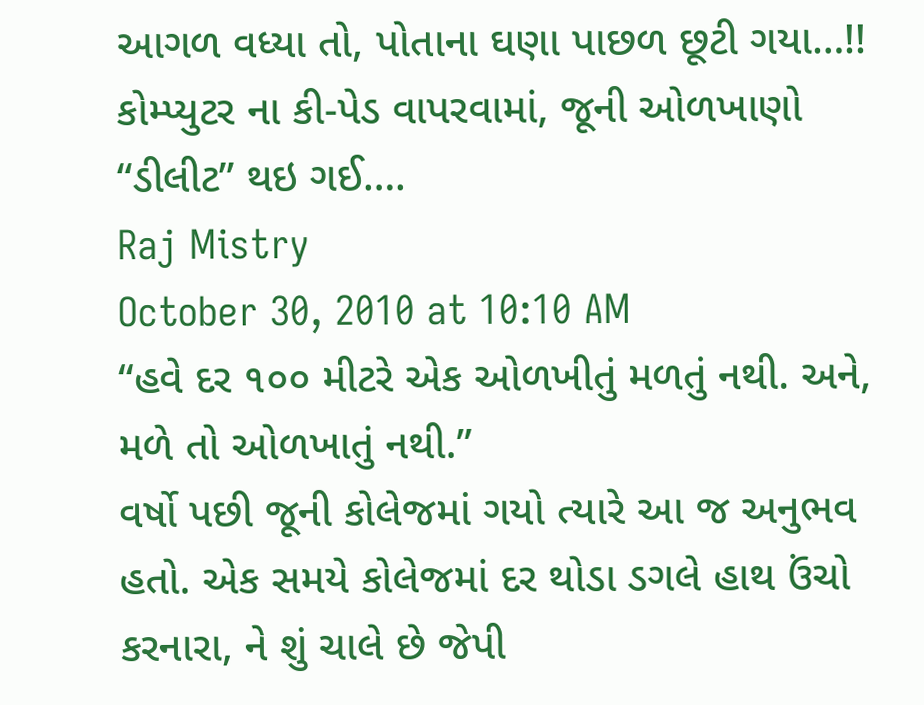આગળ વધ્યા તો, પોતાના ઘણા પાછળ છૂટી ગયા…!! કોમ્પ્યુટર ના કી-પેડ વાપરવામાં, જૂની ઓળખાણો “ડીલીટ” થઇ ગઈ….
Raj Mistry
October 30, 2010 at 10:10 AM
“હવે દર ૧૦૦ મીટરે એક ઓળખીતું મળતું નથી. અને, મળે તો ઓળખાતું નથી.”
વર્ષો પછી જૂની કોલેજમાં ગયો ત્યારે આ જ અનુભવ હતો. એક સમયે કોલેજમાં દર થોડા ડગલે હાથ ઉંચો કરનારા, ને શું ચાલે છે જેપી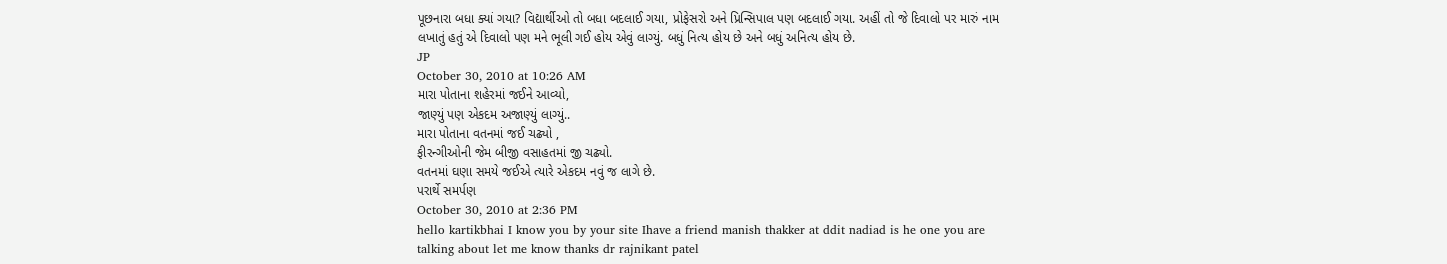પૂછનારા બધા ક્યાં ગયા? વિદ્યાર્થીઓ તો બધા બદલાઈ ગયા, પ્રોફેસરો અને પ્રિન્સિપાલ પણ બદલાઈ ગયા. અહીં તો જે દિવાલો પર મારું નામ લખાતું હતું એ દિવાલો પણ મને ભૂલી ગઈ હોય એવું લાગ્યું. બધું નિત્ય હોય છે અને બધું અનિત્ય હોય છે.
JP
October 30, 2010 at 10:26 AM
મારા પોતાના શહેરમાં જઈને આવ્યો,
જાણ્યું પણ એકદમ અજાણ્યું લાગ્યું..
મારા પોતાના વતનમાં જઈ ચઢ્યો ,
ફીરન્ગીઓની જેમ બીજી વસાહતમાં જી ચઢ્યો.
વતનમાં ઘણા સમયે જઈએ ત્યારે એકદમ નવું જ લાગે છે.
પરાર્થે સમર્પણ
October 30, 2010 at 2:36 PM
hello kartikbhai I know you by your site Ihave a friend manish thakker at ddit nadiad is he one you are talking about let me know thanks dr rajnikant patel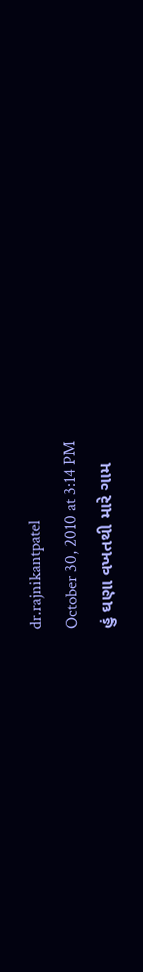dr.rajnikantpatel
October 30, 2010 at 3:14 PM
હું ઘણા વખતથી મારે ગામ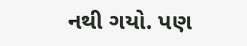નથી ગયો. પણ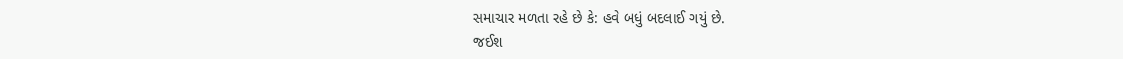સમાચાર મળતા રહે છે કે: હવે બધું બદલાઈ ગયું છે.
જઈશ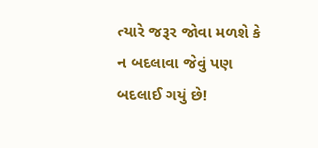ત્યારે જરૂર જોવા મળશે કે ન બદલાવા જેવું પણ બદલાઈ ગયું છે!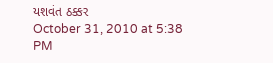યશવંત ઠક્કર
October 31, 2010 at 5:38 PM